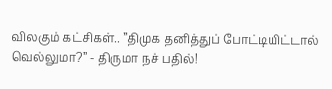விலகும் கட்சிகள்.. ”திமுக தனித்துப் போட்டியிட்டால் வெல்லுமா?” - திருமா நச் பதில்!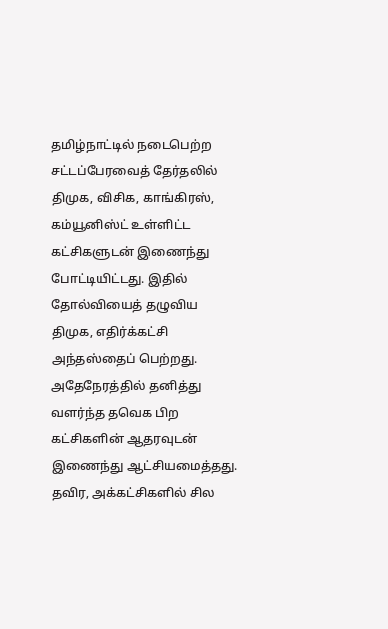தமிழ்நாட்டில் நடைபெற்ற சட்டப்பேரவைத் தேர்தலில் திமுக, விசிக, காங்கிரஸ், கம்யூனிஸ்ட் உள்ளிட்ட கட்சிகளுடன் இணைந்து போட்டியிட்டது. இதில் தோல்வியைத் தழுவிய திமுக, எதிர்க்கட்சி அந்தஸ்தைப் பெற்றது. அதேநேரத்தில் தனித்து வளர்ந்த தவெக பிற கட்சிகளின் ஆதரவுடன் இணைந்து ஆட்சியமைத்தது. தவிர, அக்கட்சிகளில் சில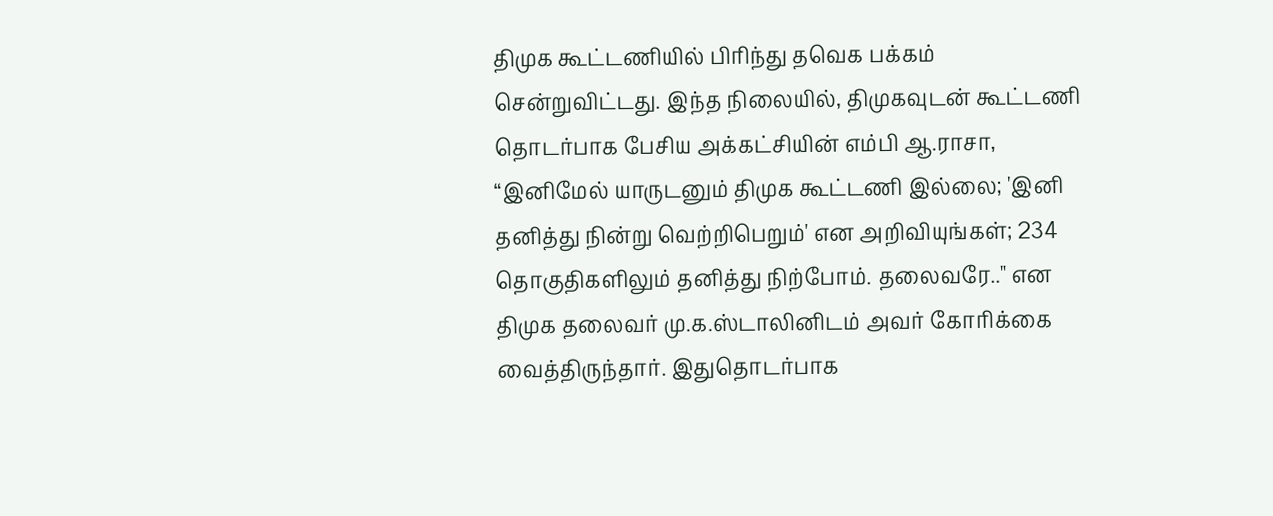திமுக கூட்டணியில் பிரிந்து தவெக பக்கம் சென்றுவிட்டது. இந்த நிலையில், திமுகவுடன் கூட்டணி தொடர்பாக பேசிய அக்கட்சியின் எம்பி ஆ.ராசா, “இனிமேல் யாருடனும் திமுக கூட்டணி இல்லை; 'இனி தனித்து நின்று வெற்றிபெறும்' என அறிவியுங்கள்; 234 தொகுதிகளிலும் தனித்து நிற்போம். தலைவரே.." என திமுக தலைவர் மு.க.ஸ்டாலினிடம் அவர் கோரிக்கை வைத்திருந்தார். இதுதொடர்பாக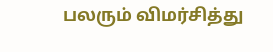பலரும் விமர்சித்து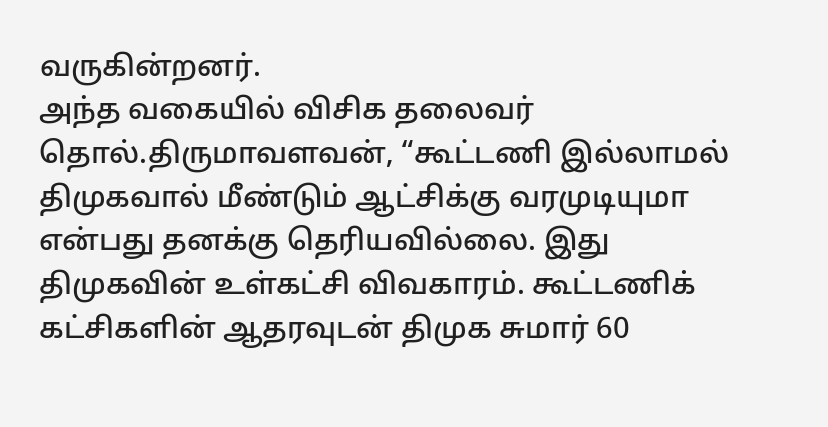வருகின்றனர்.
அந்த வகையில் விசிக தலைவர் தொல்.திருமாவளவன், “கூட்டணி இல்லாமல் திமுகவால் மீண்டும் ஆட்சிக்கு வரமுடியுமா என்பது தனக்கு தெரியவில்லை. இது திமுகவின் உள்கட்சி விவகாரம். கூட்டணிக் கட்சிகளின் ஆதரவுடன் திமுக சுமார் 60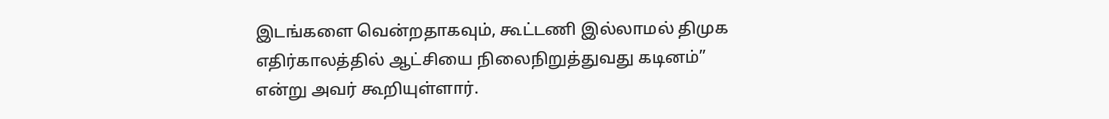இடங்களை வென்றதாகவும், கூட்டணி இல்லாமல் திமுக எதிர்காலத்தில் ஆட்சியை நிலைநிறுத்துவது கடினம்” என்று அவர் கூறியுள்ளார்.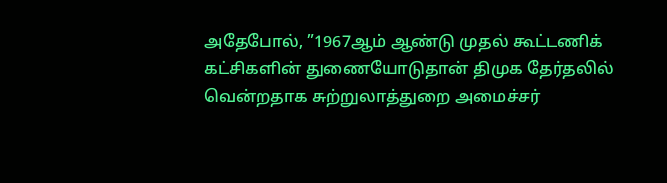அதேபோல், ”1967ஆம் ஆண்டு முதல் கூட்டணிக் கட்சிகளின் துணையோடுதான் திமுக தேர்தலில் வென்றதாக சுற்றுலாத்துறை அமைச்சர்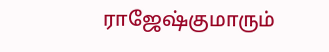ராஜேஷ்குமாரும்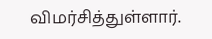விமர்சித்துள்ளார்.